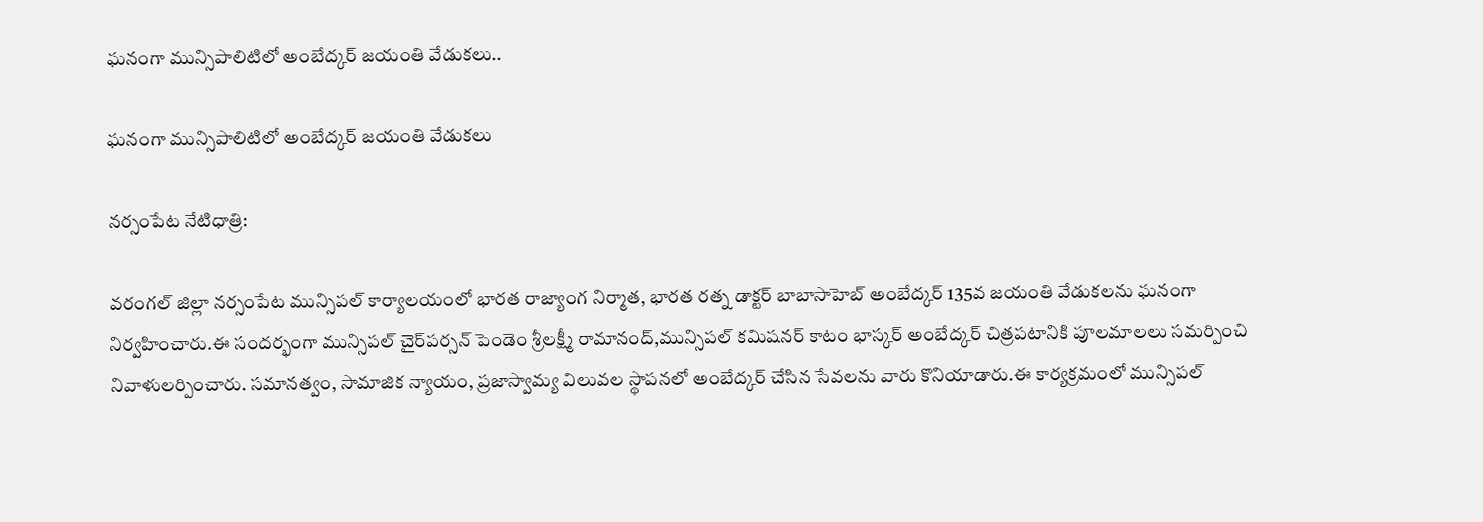ఘనంగా మున్సిపాలిటిలో అంబేద్కర్ జయంతి వేడుకలు..

ఘనంగా మున్సిపాలిటిలో అంబేద్కర్ జయంతి వేడుకలు

నర్సంపేట నేటిధాత్రి:

వరంగల్ జిల్లా నర్సంపేట మున్సిపల్ కార్యాలయంలో భారత రాజ్యాంగ నిర్మాత, భారత రత్న డాక్టర్ బాబాసాహెబ్ అంబేద్కర్ 135వ జయంతి వేడుకలను ఘనంగా నిర్వహించారు.ఈ సందర్భంగా మున్సిపల్ చైర్‌పర్సన్ పెండెం శ్రీలక్ష్మీ రామానంద్,మున్సిపల్ కమిషనర్ కాటం భాస్కర్ అంబేద్కర్ చిత్రపటానికి పూలమాలలు సమర్పించి నివాళులర్పించారు. సమానత్వం, సామాజిక న్యాయం, ప్రజాస్వామ్య విలువల స్థాపనలో అంబేద్కర్ చేసిన సేవలను వారు కొనియాడారు.ఈ కార్యక్రమంలో మున్సిపల్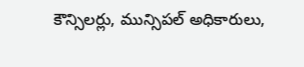కౌన్సిలర్లు, మున్సిపల్ అధికారులు,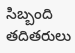సిబ్బంది తదితరులు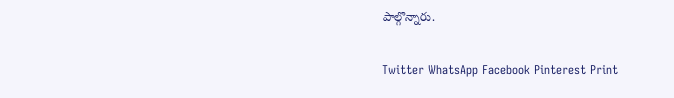పాల్గొన్నారు.

Twitter WhatsApp Facebook Pinterest Print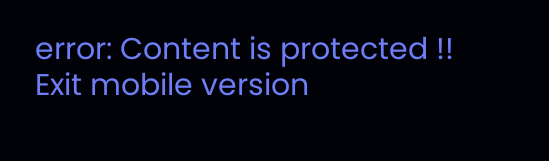error: Content is protected !!
Exit mobile version